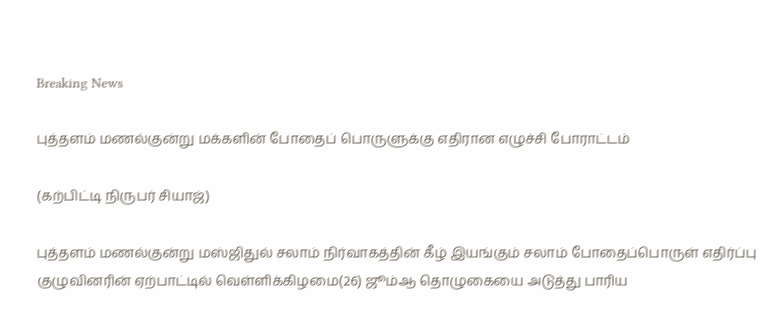Breaking News

புத்தளம் மணல்குன்று மக்களின் போதைப் பொருளுக்கு எதிரான எழுச்சி போராட்டம்

(கற்பிட்டி நிருபர் சியாஜ்)

புத்தளம் மணல்குன்று மஸ்ஜிதுல் சலாம் நிர்வாகத்தின் கீழ் இயங்கும் சலாம் போதைப்பொருள் எதிர்ப்பு குழுவினரின் ஏற்பாட்டில் வெள்ளிக்கிழமை(26) ஜூம்ஆ தொழுகையை அடுத்து பாரிய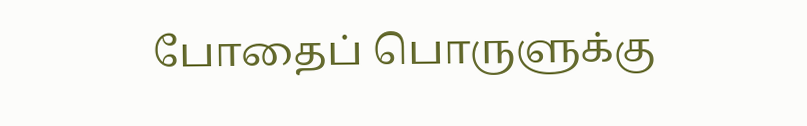போதைப் பொருளுக்கு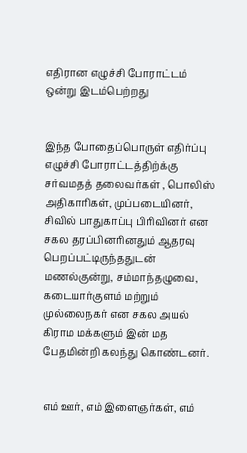எதிரான எழுச்சி போராட்டம் ஒன்று இடம்பெற்றது


இந்த போதைப்பொருள் எதிர்ப்பு எழுச்சி போராட்டத்திற்க்கு சர்வமதத் தலைவர்கள் , பொலிஸ் அதிகாரிகள், முப்படையினர், சிவில் பாதுகாப்பு பிரிவினர் என சகல தரப்பினரினதும் ஆதரவு பெறப்பட்டிருந்ததுடன் மணல்குன்று, சம்மாந்தழுவை, கடையார்குளம் மற்றும் முல்லைநகர் என சகல அயல் கிராம மக்களும் இன் மத பேதமின்றி கலந்து கொண்டனர்.


எம் ஊர், எம் இளைஞர்கள், எம்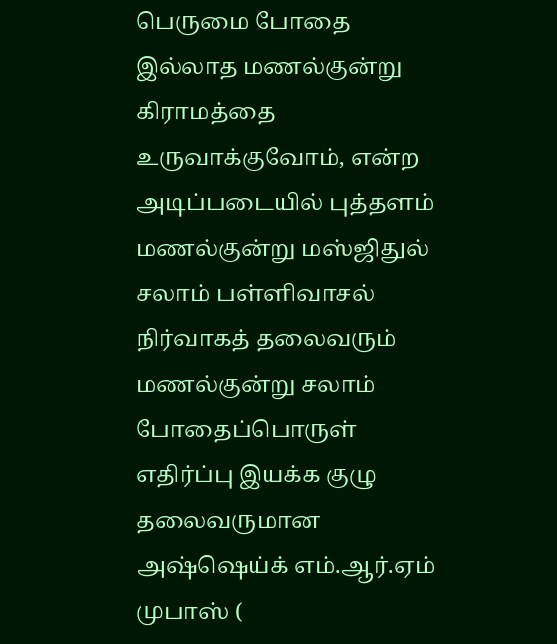பெருமை போதை இல்லாத மணல்குன்று கிராமத்தை உருவாக்குவோம், என்ற அடிப்படையில் புத்தளம் மணல்குன்று மஸ்ஜிதுல் சலாம் பள்ளிவாசல் நிர்வாகத் தலைவரும் மணல்குன்று சலாம் போதைப்பொருள் எதிர்ப்பு இயக்க குழு தலைவருமான அஷ்ஷெய்க் எம்.ஆர்.ஏம் முபாஸ் (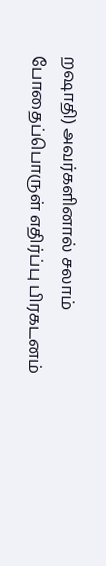றஷாதி) அவர்களினால் சலாம் போதைப்பொருள் எதிர்ப்பு பிரகடனம்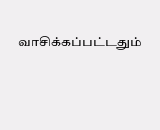வாசிக்கப்பட்டதும்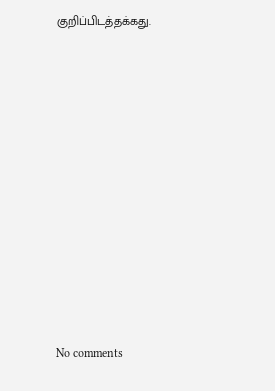குறிப்பிடத்தக்கது.












No comments